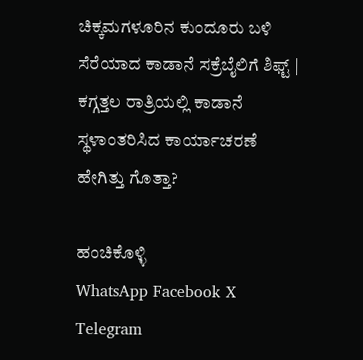ಚಿಕ್ಕಮಗಳೂರಿನ ಕುಂದೂರು ಬಳಿ ಸೆರೆಯಾದ ಕಾಡಾನೆ ಸಕ್ರೆಬೈಲಿಗೆ ಶಿಫ್ಟ್ | ಕಗ್ಗತ್ತಲ ರಾತ್ರಿಯಲ್ಲಿ ಕಾಡಾನೆ ಸ್ಥಳಾಂತರಿಸಿದ ಕಾರ್ಯಾಚರಣೆ ಹೇಗಿತ್ತು ಗೊತ್ತಾ?

ಹಂಚಿಕೊಳ್ಳಿ
WhatsApp Facebook X Telegram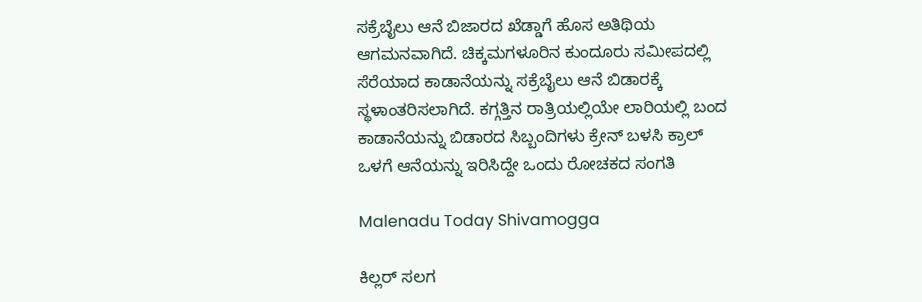ಸಕ್ರೆಬೈಲು ಆನೆ ಬಿಜಾರದ ಖೆಡ್ಡಾಗೆ ಹೊಸ ಅತಿಥಿಯ ಆಗಮನವಾಗಿದೆ. ಚಿಕ್ಕಮಗಳೂರಿನ ಕುಂದೂರು ಸಮೀಪದಲ್ಲಿ ಸೆರೆಯಾದ ಕಾಡಾನೆಯನ್ನು ಸಕ್ರೆಬೈಲು ಆನೆ ಬಿಡಾರಕ್ಕೆ ಸ್ಥಳಾಂತರಿಸಲಾಗಿದೆ. ಕಗ್ಗತ್ತಿನ ರಾತ್ರಿಯಲ್ಲಿಯೇ ಲಾರಿಯಲ್ಲಿ ಬಂದ ಕಾಡಾನೆಯನ್ನು ಬಿಡಾರದ ಸಿಬ್ಬಂದಿಗಳು ಕ್ರೇನ್ ಬಳಸಿ ಕ್ರಾಲ್ ಒಳಗೆ ಆನೆಯನ್ನು ಇರಿಸಿದ್ದೇ ಒಂದು ರೋಚಕದ ಸಂಗತಿ

Malenadu Today Shivamogga

ಕಿಲ್ಲರ್ ಸಲಗ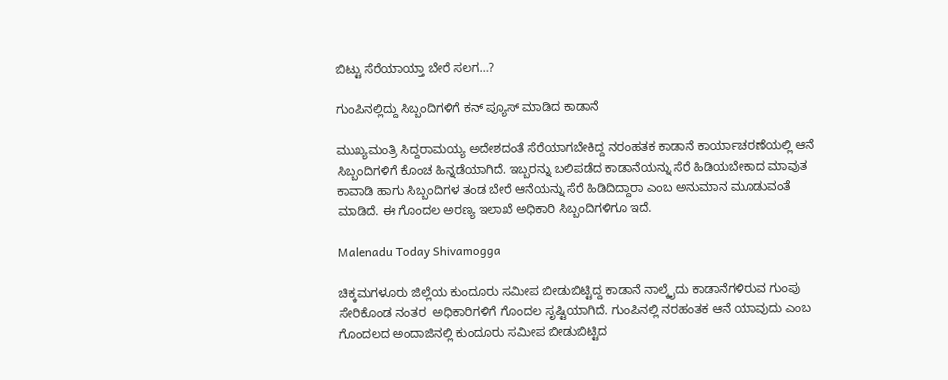ಬಿಟ್ಟು ಸೆರೆಯಾಯ್ತಾ ಬೇರೆ ಸಲಗ…?

ಗುಂಪಿನಲ್ಲಿದ್ದು ಸಿಬ್ಬಂದಿಗಳಿಗೆ ಕನ್ ಪ್ಯೂಸ್ ಮಾಡಿದ ಕಾಡಾನೆ

ಮುಖ್ಯಮಂತ್ರಿ ಸಿದ್ದರಾಮಯ್ಯ ಅದೇಶದಂತೆ ಸೆರೆಯಾಗಬೇಕಿದ್ದ ನರಂಹತಕ ಕಾಡಾನೆ ಕಾರ್ಯಾಚರಣೆಯಲ್ಲಿ ಆನೆ ಸಿಬ್ಬಂದಿಗಳಿಗೆ ಕೊಂಚ ಹಿನ್ನಡೆಯಾಗಿದೆ. ಇಬ್ಬರನ್ನು ಬಲಿಪಡೆದ ಕಾಡಾನೆಯನ್ನು ಸೆರೆ ಹಿಡಿಯಬೇಕಾದ ಮಾವುತ ಕಾವಾಡಿ ಹಾಗು ಸಿಬ್ಬಂದಿಗಳ ತಂಡ ಬೇರೆ ಆನೆಯನ್ನು ಸೆರೆ ಹಿಡಿದಿದ್ದಾರಾ ಎಂಬ ಅನುಮಾನ ಮೂಡುವಂತೆ ಮಾಡಿದೆ. ಈ ಗೊಂದಲ ಅರಣ್ಯ ಇಲಾಖೆ ಅಧಿಕಾರಿ ಸಿಬ್ಬಂದಿಗಳಿಗೂ ಇದೆ.

Malenadu Today Shivamogga

ಚಿಕ್ಕಮಗಳೂರು ಜಿಲ್ಲೆಯ ಕುಂದೂರು ಸಮೀಪ ಬೀಡುಬಿಟ್ಟಿದ್ದ ಕಾಡಾನೆ ನಾಲ್ಕೈದು ಕಾಡಾನೆಗಳಿರುವ ಗುಂಪು ಸೇರಿಕೊಂಡ ನಂತರ  ಅಧಿಕಾರಿಗಳಿಗೆ ಗೊಂದಲ ಸೃಷ್ಟಿಯಾಗಿದೆ. ಗುಂಪಿನಲ್ಲಿ ನರಹಂತಕ ಆನೆ ಯಾವುದು ಎಂಬ ಗೊಂದಲದ ಅಂದಾಜಿನಲ್ಲಿ ಕುಂದೂರು ಸಮೀಪ ಬೀಡುಬಿಟ್ಟಿದ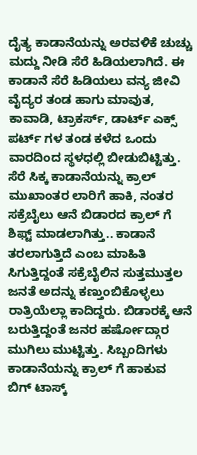ದೈತ್ಯ ಕಾಡಾನೆಯನ್ನು ಅರವಳಿಕೆ ಚುಚ್ಚು ಮದ್ದು ನೀಡಿ ಸೆರೆ ಹಿಡಿಯಲಾಗಿದೆ. ಈ ಕಾಡಾನೆ ಸೆರೆ ಹಿಡಿಯಲು ವನ್ಯ ಜೀವಿ ವೈದ್ಯರ ತಂಡ ಹಾಗು ಮಾವುತ, ಕಾವಾಡಿ, ಟ್ರಾಕರ್ಸ್, ಡಾರ್ಟ್ ಎಕ್ಸ್ ಪರ್ಟ್ ಗಳ ತಂಡ ಕಳೆದ ಒಂದು ವಾರದಿಂದ ಸ್ಥಳಧಲ್ಲಿ ಬೀಡುಬಿಟ್ಟಿತ್ತು. ಸೆರೆ ಸಿಕ್ಕ ಕಾಡಾನೆಯನ್ನು ಕ್ರಾಲ್ ಮುಖಾಂತರ ಲಾರಿಗೆ ಹಾಕಿ, ನಂತರ ಸಕ್ರೆಬೈಲು ಆನೆ ಬಿಡಾರದ ಕ್ರಾಲ್ ಗೆ ಶಿಫ್ಟ್ ಮಾಡಲಾಗಿತ್ತು.. ಕಾಡಾನೆ ತರಲಾಗುತ್ತಿದೆ ಎಂಬ ಮಾಹಿತಿ ಸಿಗುತ್ತಿದ್ದಂತೆ ಸಕ್ರೆಬೈಲಿನ ಸುತ್ತಮುತ್ತಲ ಜನತೆ ಅದನ್ನು ಕಣ್ತುಂಬಿಕೊಳ್ಳಲು ರಾತ್ರಿಯೆಲ್ಲಾ ಕಾದಿದ್ದರು. ಬಿಡಾರಕ್ಕೆ ಆನೆ ಬರುತ್ತಿದ್ದಂತೆ ಜನರ ಹರ್ಷೋದ್ಗಾರ ಮುಗಿಲು ಮುಟ್ಟಿತ್ತು. ಸಿಬ್ಬಂದಿಗಳು ಕಾಡಾನೆಯನ್ನು ಕ್ರಾಲ್ ಗೆ ಹಾಕುವ ಬಿಗ್ ಟಾಸ್ಕ್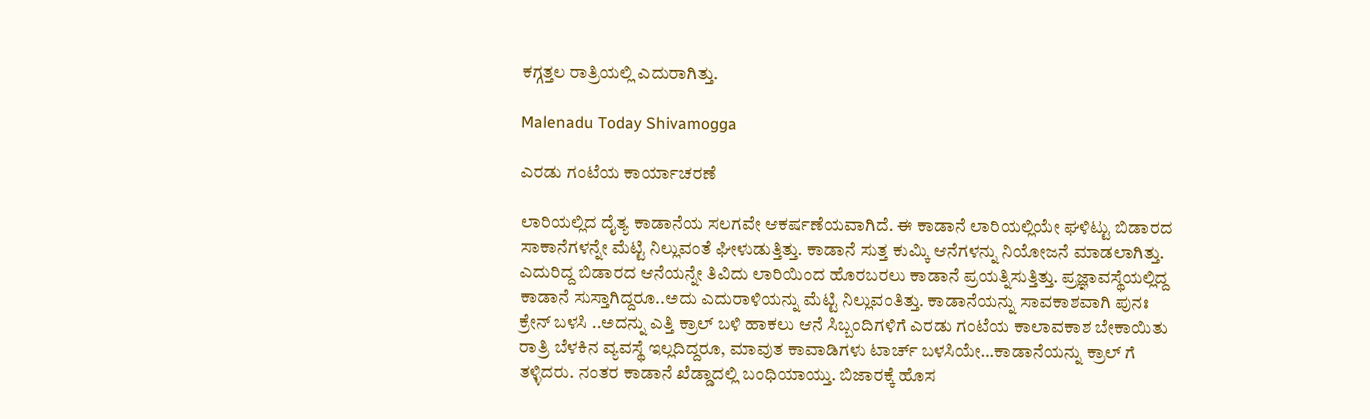ಕಗ್ಗತ್ತಲ ರಾತ್ರಿಯಲ್ಲಿ ಎದುರಾಗಿತ್ತು.

Malenadu Today Shivamogga

ಎರಡು ಗಂಟೆಯ ಕಾರ್ಯಾಚರಣೆ

ಲಾರಿಯಲ್ಲಿದ ದೈತ್ಯ ಕಾಡಾನೆಯ ಸಲಗವೇ ಆಕರ್ಷಣೆಯವಾಗಿದೆ. ಈ ಕಾಡಾನೆ ಲಾರಿಯಲ್ಲಿಯೇ ಘಳಿಟ್ಟು ಬಿಡಾರದ ಸಾಕಾನೆಗಳನ್ನೇ ಮೆಟ್ಟಿ ನಿಲ್ಲುವಂತೆ ಘೀಳುಡುತ್ತಿತ್ತು. ಕಾಡಾನೆ ಸುತ್ತ ಕುಮ್ಕಿ ಆನೆಗಳನ್ನು ನಿಯೋಜನೆ ಮಾಡಲಾಗಿತ್ತು. ಎದುರಿದ್ದ ಬಿಡಾರದ ಆನೆಯನ್ನೇ ತಿವಿದು ಲಾರಿಯಿಂದ ಹೊರಬರಲು ಕಾಡಾನೆ ಪ್ರಯತ್ನಿಸುತ್ತಿತ್ತು. ಪ್ರಜ್ಞಾವಸ್ಥೆಯಲ್ಲಿದ್ದ ಕಾಡಾನೆ ಸುಸ್ತಾಗಿದ್ದರೂ..ಅದು ಎದುರಾಳಿಯನ್ನು ಮೆಟ್ಟಿ ನಿಲ್ಲುವಂತಿತ್ತು. ಕಾಡಾನೆಯನ್ನು ಸಾವಕಾಶವಾಗಿ ಪುನಃ ಕ್ರೇನ್ ಬಳಸಿ ..ಅದನ್ನು ಎತ್ತಿ ಕ್ರಾಲ್ ಬಳಿ ಹಾಕಲು ಆನೆ ಸಿಬ್ಬಂದಿಗಳಿಗೆ ಎರಡು ಗಂಟೆಯ ಕಾಲಾವಕಾಶ ಬೇಕಾಯಿತು ರಾತ್ರಿ ಬೆಳಕಿನ ವ್ಯವಸ್ಥೆ ಇಲ್ಲದಿದ್ದರೂ, ಮಾವುತ ಕಾವಾಡಿಗಳು ಟಾರ್ಚ್ ಬಳಸಿಯೇ…ಕಾಡಾನೆಯನ್ನು ಕ್ರಾಲ್ ಗೆ ತಳ್ಳಿದರು. ನಂತರ ಕಾಡಾನೆ ಖೆಡ್ಡಾದಲ್ಲಿ ಬಂಧಿಯಾಯ್ತು. ಬಿಜಾರಕ್ಕೆ ಹೊಸ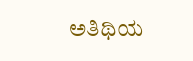ಅತಿಥಿಯ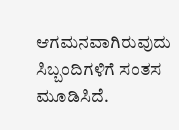ಆಗಮನವಾಗಿರುವುದು ಸಿಬ್ಬಂದಿಗಳಿಗೆ ಸಂತಸ ಮೂಡಿಸಿದೆ.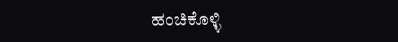ಹಂಚಿಕೊಳ್ಳಿ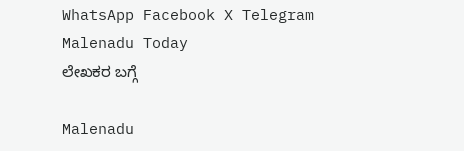WhatsApp Facebook X Telegram
Malenadu Today
ಲೇಖಕರ ಬಗ್ಗೆ

Malenadu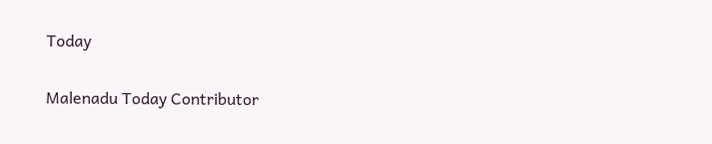Today

Malenadu Today Contributor